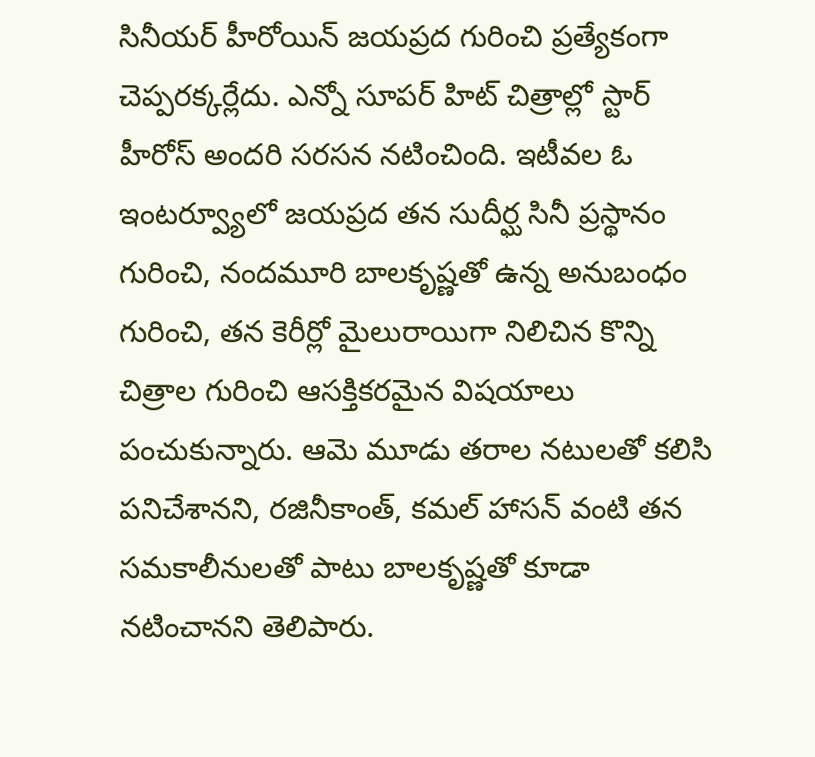సినీయర్ హీరోయిన్ జయప్రద గురించి ప్రత్యేకంగా చెప్పరక్కర్లేదు. ఎన్నో సూపర్ హిట్ చిత్రాల్లో స్టార్ హీరోస్ అందరి సరసన నటించింది. ఇటీవల ఓ ఇంటర్వ్యూలో జయప్రద తన సుదీర్ఘ సినీ ప్రస్థానం గురించి, నందమూరి బాలకృష్ణతో ఉన్న అనుబంధం గురించి, తన కెరీర్లో మైలురాయిగా నిలిచిన కొన్ని చిత్రాల గురించి ఆసక్తికరమైన విషయాలు పంచుకున్నారు. ఆమె మూడు తరాల నటులతో కలిసి పనిచేశానని, రజినీకాంత్, కమల్ హాసన్ వంటి తన సమకాలీనులతో పాటు బాలకృష్ణతో కూడా నటించానని తెలిపారు.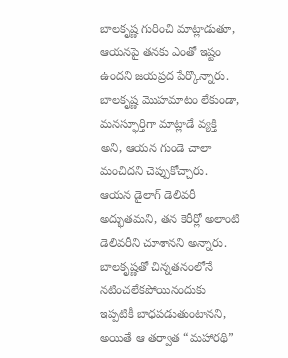బాలకృష్ణ గురించి మాట్లాడుతూ, ఆయనపై తనకు ఎంతో ఇష్టం ఉందని జయప్రద పేర్కొన్నారు. బాలకృష్ణ మొహమాటం లేకుండా, మనస్ఫూర్తిగా మాట్లాడే వ్యక్తి అని, ఆయన గుండె చాలా మంచిదని చెప్పుకోచ్చారు. ఆయన డైలాగ్ డెలివరీ అద్భుతమని, తన కెరీర్లో అలాంటి డెలివరీని చూశానని అన్నారు. బాలకృష్ణతో చిన్నతనంలోనే నటించలేకపోయినందుకు ఇప్పటికీ బాధపడుతుంటానని, అయితే ఆ తర్వాత “మహారథి”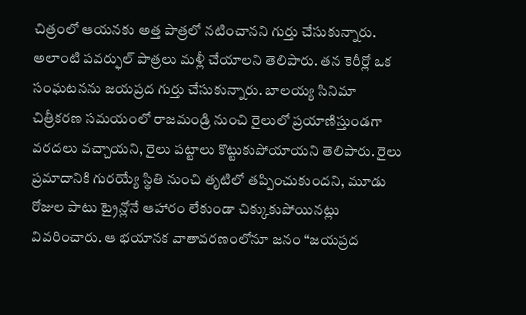చిత్రంలో ఆయనకు అత్త పాత్రలో నటించానని గుర్తు చేసుకున్నారు. అలాంటి పవర్ఫుల్ పాత్రలు మళ్లీ చేయాలని తెలిపారు. తన కెరీర్లో ఒక సంఘటనను జయప్రద గుర్తు చేసుకున్నారు. బాలయ్య సినిమా చిత్రీకరణ సమయంలో రాజమండ్రి నుంచి రైలులో ప్రయాణిస్తుండగా వరదలు వచ్చాయని, రైలు పట్టాలు కొట్టుకుపోయాయని తెలిపారు. రైలు ప్రమాదానికి గురయ్యే స్థితి నుంచి తృటిలో తప్పించుకుందని, మూడు రోజుల పాటు ట్రైన్లోనే ఆహారం లేకుండా చిక్కుకుపోయినట్లు వివరించారు. ఆ భయానక వాతావరణంలోనూ జనం “జయప్రద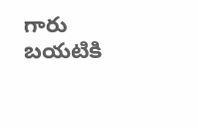గారు బయటికి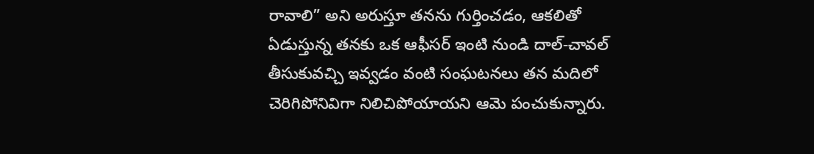రావాలి” అని అరుస్తూ తనను గుర్తించడం, ఆకలితో ఏడుస్తున్న తనకు ఒక ఆఫీసర్ ఇంటి నుండి దాల్-చావల్ తీసుకువచ్చి ఇవ్వడం వంటి సంఘటనలు తన మదిలో చెరిగిపోనివిగా నిలిచిపోయాయని ఆమె పంచుకున్నారు.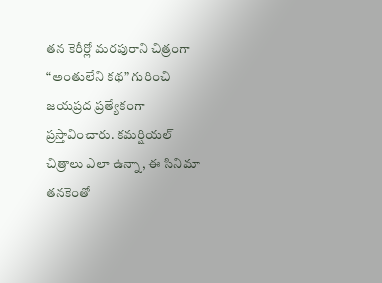తన కెరీర్లో మరపురాని చిత్రంగా “అంతులేని కథ” గురించి జయప్రద ప్రత్యేకంగా ప్రస్తావించారు. కమర్షియల్ చిత్రాలు ఎలా ఉన్నా, ఈ సినిమా తనకెంతో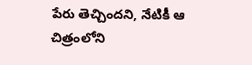పేరు తెచ్చిందని, నేటికీ ఆ చిత్రంలోని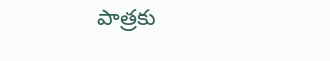పాత్రకు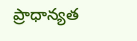ప్రాధాన్యత